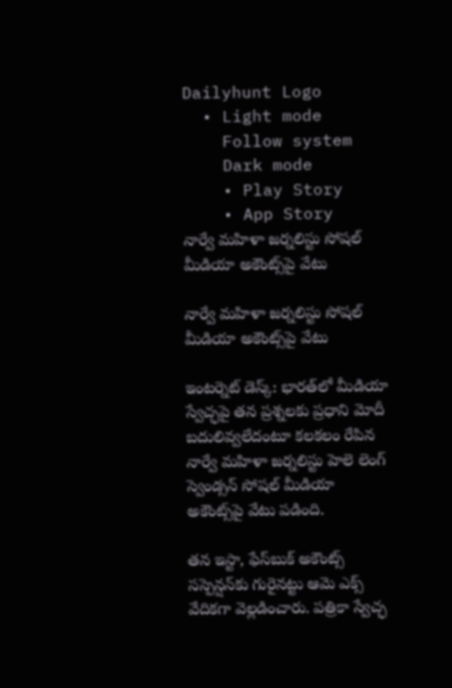Dailyhunt Logo
  • Light mode
    Follow system
    Dark mode
    • Play Story
    • App Story
నార్వే మహిళా జర్నలిస్టు సోషల్ మీడియా అకౌంట్స్‌పై వేటు

నార్వే మహిళా జర్నలిస్టు సోషల్ మీడియా అకౌంట్స్‌పై వేటు

ఇంటర్నెట్ డెస్క్: భారత్‌లో మీడియా స్వేచ్ఛపై తన ప్రశ్నలకు ప్రధాని మోదీ బదులివ్వలేదంటూ కలకలం రేపిన నార్వే మహిళా జర్నలిస్టు హెలె లెంగ్‌ స్వెండ్సన్ సోషల్ మీడియా అకౌంట్స్‌పై వేటు పడింది.

తన ఇస్టా, ఫేస్‌బుక్ అకౌంట్స్‌ సస్పెన్షన్‌కు గురైనట్టు ఆమె ఎక్స్ వేదికగా వెల్లడించారు. పత్రికా స్వేచ్ఛ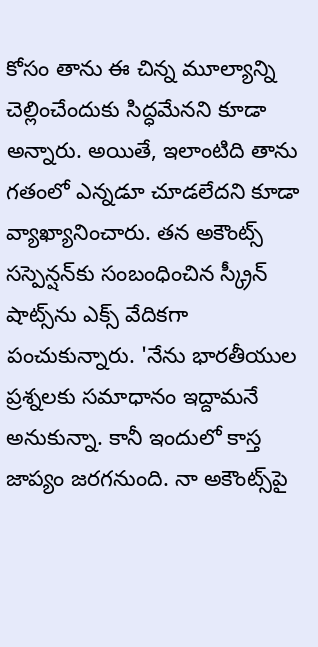కోసం తాను ఈ చిన్న మూల్యాన్ని చెల్లించేందుకు సిద్ధమేనని కూడా అన్నారు. అయితే, ఇలాంటిది తాను గతంలో ఎన్నడూ చూడలేదని కూడా వ్యాఖ్యానించారు. తన అకౌంట్స్ సస్పెన్షన్‌కు సంబంధించిన స్క్రీన్ షాట్స్‌ను ఎక్స్ వేదికగా పంచుకున్నారు. 'నేను భారతీయుల ప్రశ్నలకు సమాధానం ఇద్దామనే అనుకున్నా. కానీ ఇందులో కాస్త జాప్యం జరగనుంది. నా అకౌంట్స్‌పై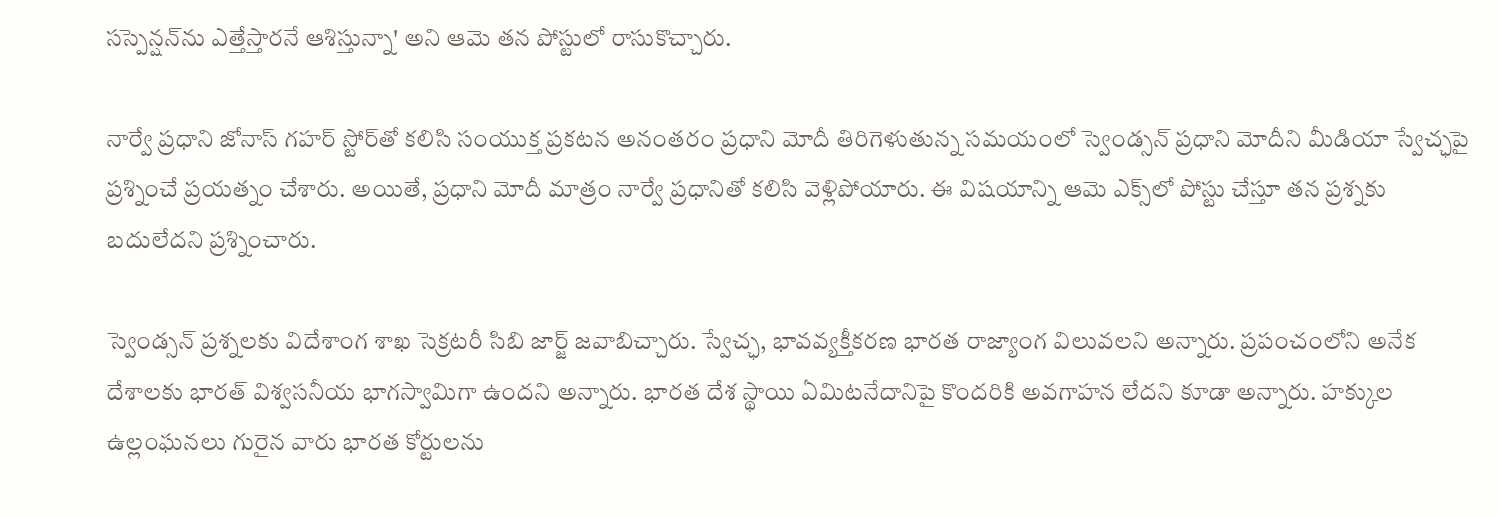సస్పెన్షన్‌ను ఎత్తేస్తారనే ఆశిస్తున్నా' అని ఆమె తన పోస్టులో రాసుకొచ్చారు.

నార్వే ప్రధాని జోనాస్ గహర్ స్టోర్‌తో కలిసి సంయుక్త ప్రకటన అనంతరం ప్రధాని మోదీ తిరిగెళుతున్న సమయంలో స్వెండ్సన్ ప్రధాని మోదీని మీడియా స్వేచ్ఛపై ప్రశ్నించే ప్రయత్నం చేశారు. అయితే, ప్రధాని మోదీ మాత్రం నార్వే ప్రధానితో కలిసి వెళ్లిపోయారు. ఈ విషయాన్ని ఆమె ఎక్స్‌లో పోస్టు చేస్తూ తన ప్రశ్నకు బదులేదని ప్రశ్నించారు.

స్వెండ్సన్ ప్రశ్నలకు విదేశాంగ శాఖ సెక్రటరీ సిబి జార్జ్ జవాబిచ్చారు. స్వేచ్ఛ, భావవ్యక్తీకరణ భారత రాజ్యాంగ విలువలని అన్నారు. ప్రపంచంలోని అనేక దేశాలకు భారత్ విశ్వసనీయ భాగస్వామిగా ఉందని అన్నారు. భారత దేశ స్థాయి ఏమిటనేదానిపై కొందరికి అవగాహన లేదని కూడా అన్నారు. హక్కుల ఉల్లంఘనలు గురైన వారు భారత కోర్టులను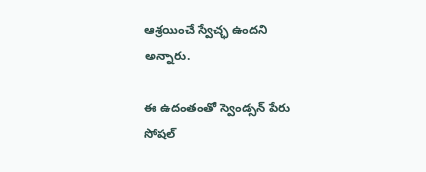ఆశ్రయించే స్వేచ్ఛ ఉందని అన్నారు.

ఈ ఉదంతంతో స్వెండ్సన్ పేరు సోషల్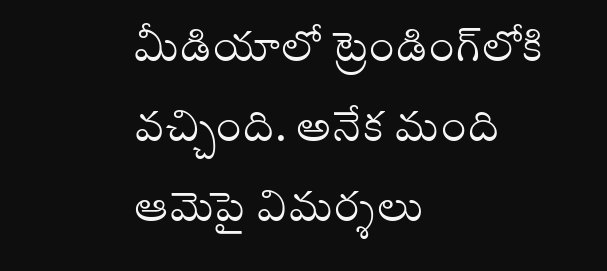మీడియాలో ట్రెండింగ్‌లోకి వచ్చింది. అనేక మంది ఆమెపై విమర్శలు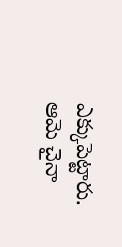ఎక్కుపెట్టారు. ఆమె చైనా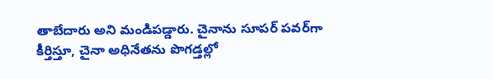తాబేదారు అని మండిపడ్డారు. చైనాను సూపర్ పవర్‌గా కీర్తిస్తూ, చైనా అధినేతను పొగడ్తల్లో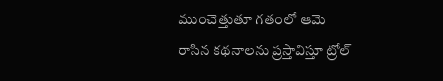ముంచెత్తుతూ గతంలో ఆమె రాసిన కథనాలను ప్రస్తావిస్తూ ట్రోల్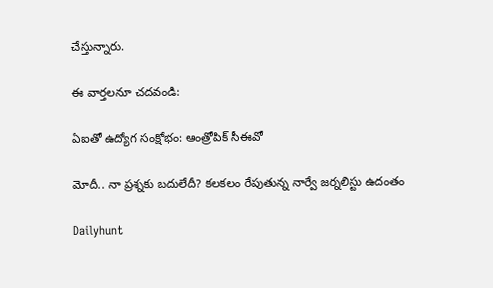చేస్తున్నారు.

ఈ వార్తలనూ చదవండి:

ఏఐతో ఉద్యోగ సంక్షోభం: ఆంత్రోపిక్‌ సీఈవో

మోదీ.. నా ప్రశ్నకు బదులేదీ? కలకలం రేపుతున్న నార్వే జర్నలిస్టు ఉదంతం

Dailyhunt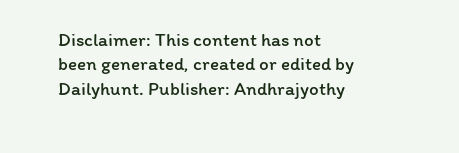Disclaimer: This content has not been generated, created or edited by Dailyhunt. Publisher: Andhrajyothy